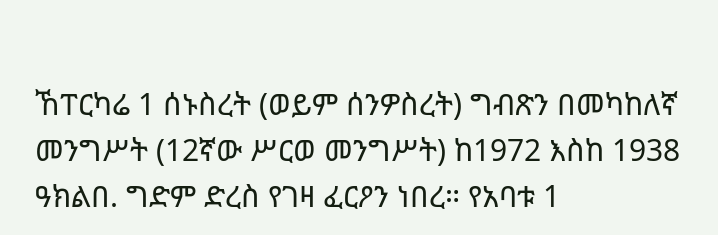ኸፐርካሬ 1 ሰኑስረት (ወይም ሰንዎስረት) ግብጽን በመካከለኛ መንግሥት (12ኛው ሥርወ መንግሥት) ከ1972 እስከ 1938 ዓክልበ. ግድም ድረስ የገዛ ፈርዖን ነበረ። የአባቱ 1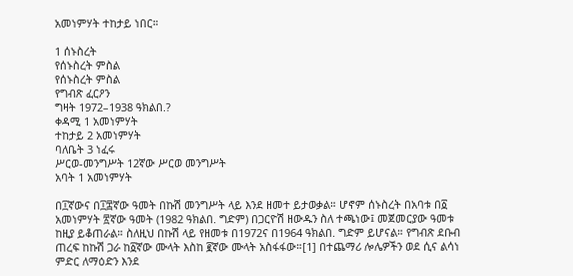አመነምሃት ተከታይ ነበር።

1 ሰኑስረት
የሰኑስረት ምስል
የሰኑስረት ምስል
የግብጽ ፈርዖን
ግዛት 1972–1938 ዓክልበ.?
ቀዳሚ 1 አመነምሃት
ተከታይ 2 አመነምሃት
ባለቤት 3 ነፈሩ
ሥርወ-መንግሥት 12ኛው ሥርወ መንግሥት
አባት 1 አመነምሃት

በ፲ኛውና በ፲፰ኛው ዓመት በኩሽ መንግሥት ላይ እንደ ዘመተ ይታወቃል። ሆኖም ሰኑስረት በአባቱ በ፩ አመነምሃት ፳ኛው ዓመት (1982 ዓክልበ. ግድም) በጋርዮሽ ዘውዱን ስለ ተጫነው፤ መጀመርያው ዓመቱ ከዚያ ይቆጠራል። ስለዚህ በኩሽ ላይ የዘመቱ በ1972ና በ1964 ዓክልበ. ግድም ይሆናል። የግብጽ ደቡብ ጠረፍ ከኩሽ ጋራ ከ፩ኛው ሙላት እስከ ፪ኛው ሙላት አስፋፋው።[1] በተጨማሪ ሎሌዎችን ወደ ሲና ልሳነ ምድር ለማዕድን እንደ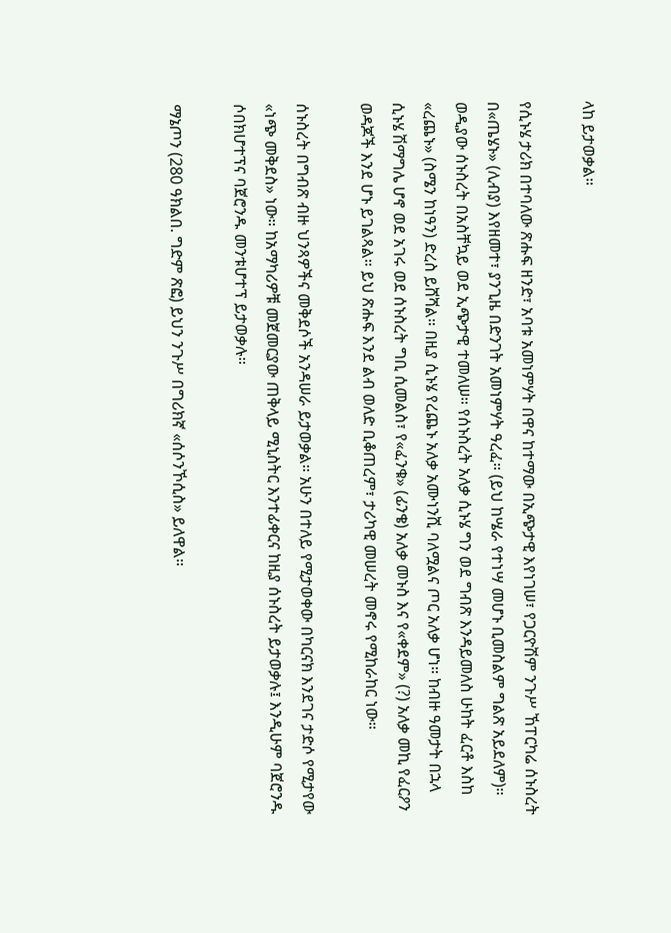ላከ ይታወቃል።

የሲኑሄ ታሪክ በተባለው ጽሑፍ ዘንድ፣ አባቱ አመነምሃት በዋና ከተማው በኢጭታዊ እየነገሠ፣ የጋርዮሽም ንጉሥ ኸፐርካሬ ሰኑስረት በ«ጤሄኑ» (ሊብያ) እየዘመተ፣ ያንጊዜ በድንገት አመነምሃት ዓረፈ። (ይህ ከሤራ የተነሣ መሆኑ ቢመስልም ግልጽ አይደለም)። ወዲያው ሰኑስረት በአስቸኳይ ወደ ኢጭታዊ ተመለሠ። የሰኑስረት አለቃ ሲኑሄ ግን ወደ ግብጽ እንዳይመለስ ሁከት ፈርቶ እስከ «ረጨኑ» (ስሜን ከነዓን) ድረስ ይሸሻል። በዚያ ሲኑሄ የረጨኑ አለቃ አሙነንሺ ባለሟልና ጦር አለቃ ሆነ። ከብዙ ዓመታት በኋላ ሲኑሄ ሽማግሌ ሆኖ ወደ አገሩ ወደ ሰኑስረት ግቢ ሲመልስ፣ የ«ፈንቁ» (ፊንቄ) አለቃ መኑስ እና የ«ቀደም» (?) አለቃ መኪ የፈርዖን ወዳጆች እንደ ሆኑ ይገልጻል። ይህ ጽሑፍ እንደ ልብ ወለድ ቢቆጠረም፣ ታሪካዊ መሠረት መኖሩ የሚከራከር ነው።

ሰኑስረት በግብጽ ብዙ ህንጻዎችና መቅደሶች አንዳሠራ ይታወቃል። አሁን በተለይ የሚታወቀው በካርናክ እንደገና ታድሶ የሚታየው «ነጭ መቅደስ» ነው። ከአማካሪዎቹ መጀመርያው ጠቅላይ ሚኒስትር እንተፊቀርና ከዚያ ሰኑስረት ይታወቃሉ፤ እንዲሁም ባጀሮንዱ ሶበክሆተፕና ባጀሮንዱ መንቱሆተፕ ይታወቃሉ።

ማኔጦን (280 ዓክልበ. ግድም ጽፎ) ይህን ንጉሥ በግሪክኛ «ሰሶንኾሲስ» ይለዋል።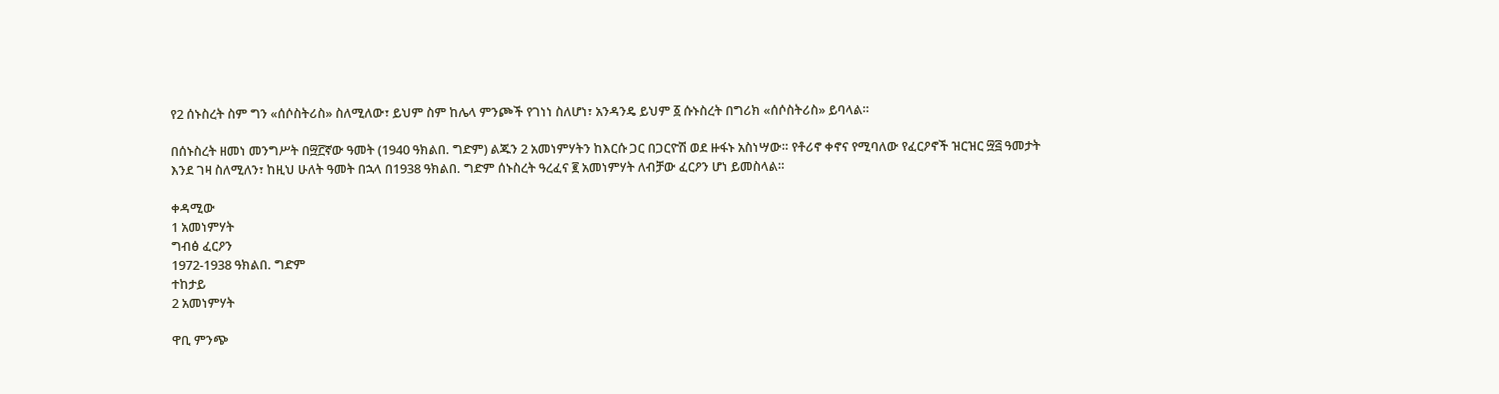የ2 ሰኑስረት ስም ግን «ሰሶስትሪስ» ስለሚለው፣ ይህም ስም ከሌላ ምንጮች የገነነ ስለሆነ፣ አንዳንዴ ይህም ፩ ሱኑስረት በግሪክ «ሰሶስትሪስ» ይባላል።

በሰኑስረት ዘመነ መንግሥት በ፵፫ኛው ዓመት (1940 ዓክልበ. ግድም) ልጁን 2 አመነምሃትን ከእርሱ ጋር በጋርዮሽ ወደ ዙፋኑ አስነሣው። የቶሪኖ ቀኖና የሚባለው የፈርዖኖች ዝርዝር ፵፭ ዓመታት እንደ ገዛ ስለሚለን፣ ከዚህ ሁለት ዓመት በኋላ በ1938 ዓክልበ. ግድም ሰኑስረት ዓረፈና ፪ አመነምሃት ለብቻው ፈርዖን ሆነ ይመስላል።

ቀዳሚው
1 አመነምሃት
ግብፅ ፈርዖን
1972-1938 ዓክልበ. ግድም
ተከታይ
2 አመነምሃት

ዋቢ ምንጭ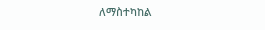ለማስተካከል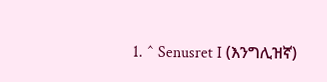1. ^ Senusret I (እንግሊዝኛ)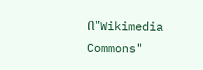በ"Wikimedia Commons"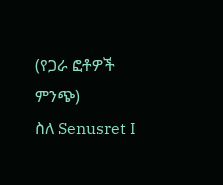(የጋራ ፎቶዎች ምንጭ)
ስለ Senusret I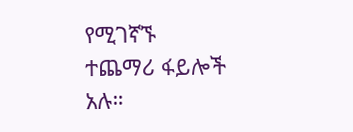የሚገኛኙ
ተጨማሪ ፋይሎች አሉ።